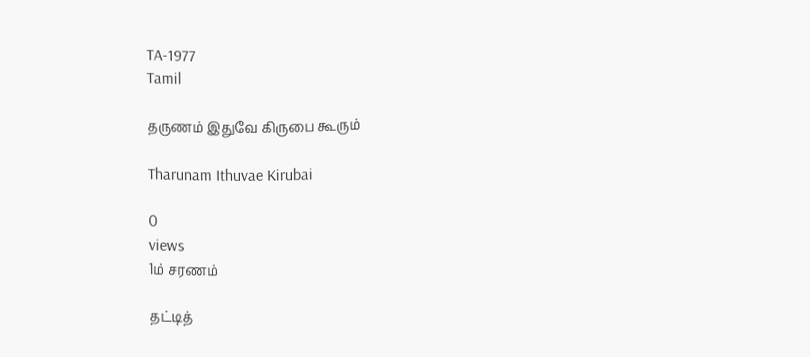TA-1977
Tamil

தருணம் இதுவே கிருபை கூரும்

Tharunam Ithuvae Kirubai

0
views
1ம் சரணம்

தட்டித்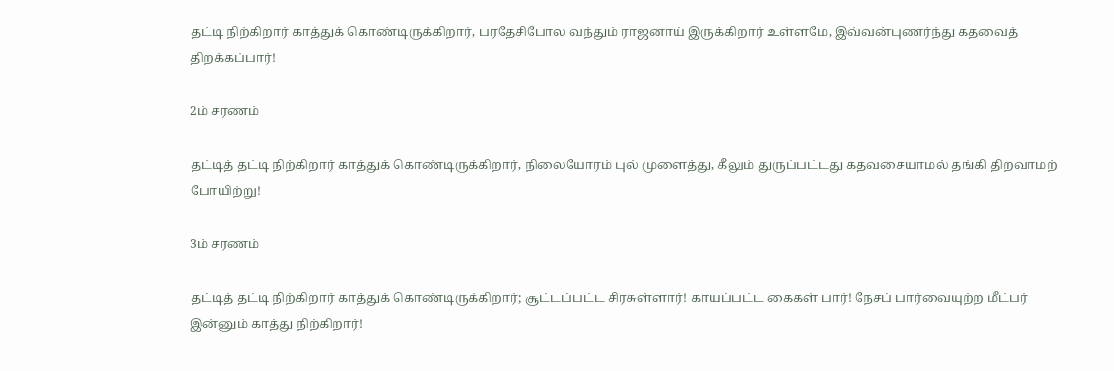தட்டி நிற்கிறார் காத்துக் கொண்டிருக்கிறார், பரதேசிபோல வந்தும் ராஜனாய் இருக்கிறார் உள்ளமே, இவ்வன்புணர்ந்து கதவைத் திறக்கப்பார்!

2ம் சரணம்

தட்டித் தட்டி நிற்கிறார் காத்துக் கொண்டிருக்கிறார், நிலையோரம் புல் முளைத்து, கீலும் துருப்பட்டது கதவசையாமல் தங்கி திறவாமற் போயிற்று!

3ம் சரணம்

தட்டித் தட்டி நிற்கிறார் காத்துக் கொண்டிருக்கிறார்; சூட்டப்பட்ட சிரசுள்ளார்! காயப்பட்ட கைகள் பார்! நேசப் பார்வையுற்ற மீட்பர் இன்னும் காத்து நிற்கிறார்!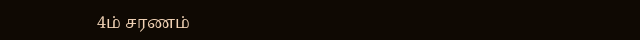4ம் சரணம்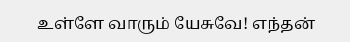உள்ளே வாரும் யேசுவே! எந்தன்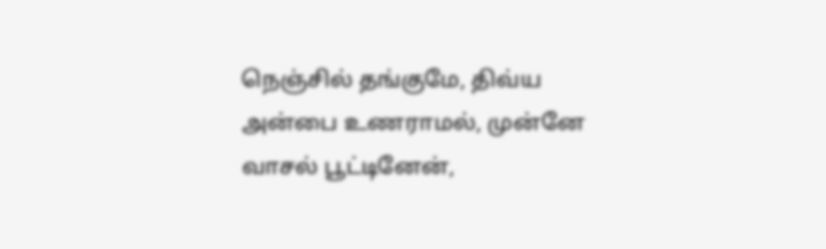நெஞ்சில் தங்குமே, திவ்ய அன்பை உணராமல், முன்னே வாசல் பூட்டினேன்,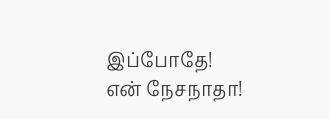இப்போதே! என் நேசநாதா!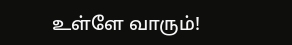உள்ளே வாரும்!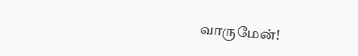வாருமேன்!